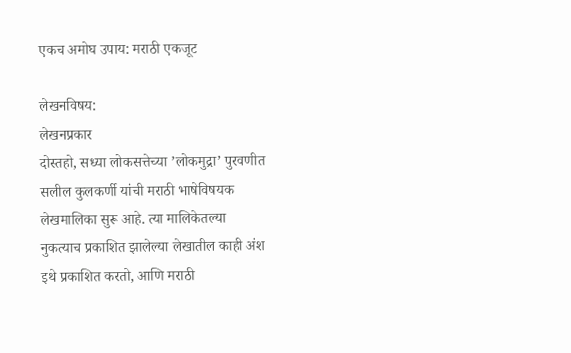एकच अमोघ उपाय: मराठी एकजूट

लेखनविषय:
लेखनप्रकार
दोस्तहो, सध्या लोकसत्तेच्या ’लोकमुद्रा’ पुरवणीत सलील कुलकर्णी यांची मराठी भाषेविषयक लेखमालिका सुरू आहे. त्या मालिकेतल्या नुकत्याच प्रकाशित झालेल्या लेखातील काही अंश इथे प्रकाशित करतो, आणि मराठी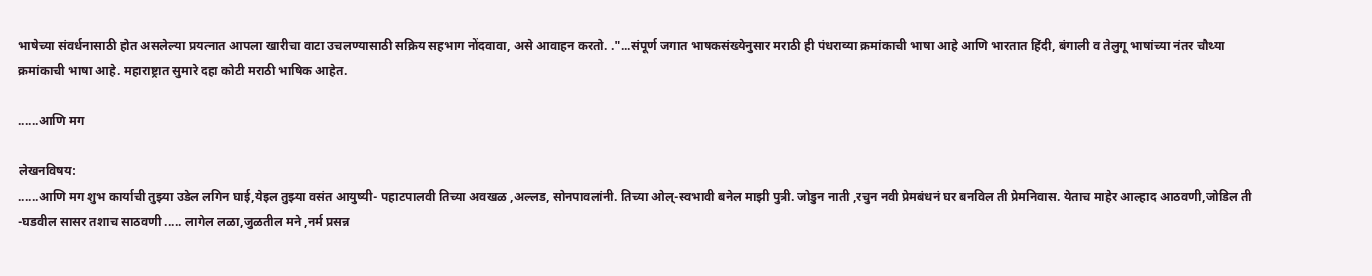भाषेच्या संवर्धनासाठी होत असलेल्या प्रयत्नात आपला खारीचा वाटा उचलण्यासाठी सक्रिय सहभाग नोंदवावा, असे आवाहन करतो. ."...संपूर्ण जगात भाषकसंख्येनुसार मराठी ही पंधराव्या क्रमांकाची भाषा आहे आणि भारतात हिंदी, बंगाली व तेलुगू भाषांच्या नंतर चौथ्या क्रमांकाची भाषा आहे. महाराष्ट्रात सुमारे दहा कोटी मराठी भाषिक आहेत.

......आणि मग

लेखनविषय:
......आणि मग शुभ कार्याची तुझ्या उडेल लगिन घाई,येइल तुझ्या वसंत आयुष्यी- पहाटपालवी तिच्या अवखळ ,अल्लड, सोनपावलांनी. तिच्या ओल्-स्वभावी बनेल माझी पुत्री. जोडुन नाती ,रचुन नवी प्रेमबंधनं घर बनविल ती प्रेमनिवास. येताच माहेर आल्हाद आठवणी,जोडिल ती -घडवील सासर तशाच साठवणी ..... लागेल लळा,जुळतील मने ,नर्म प्रसन्न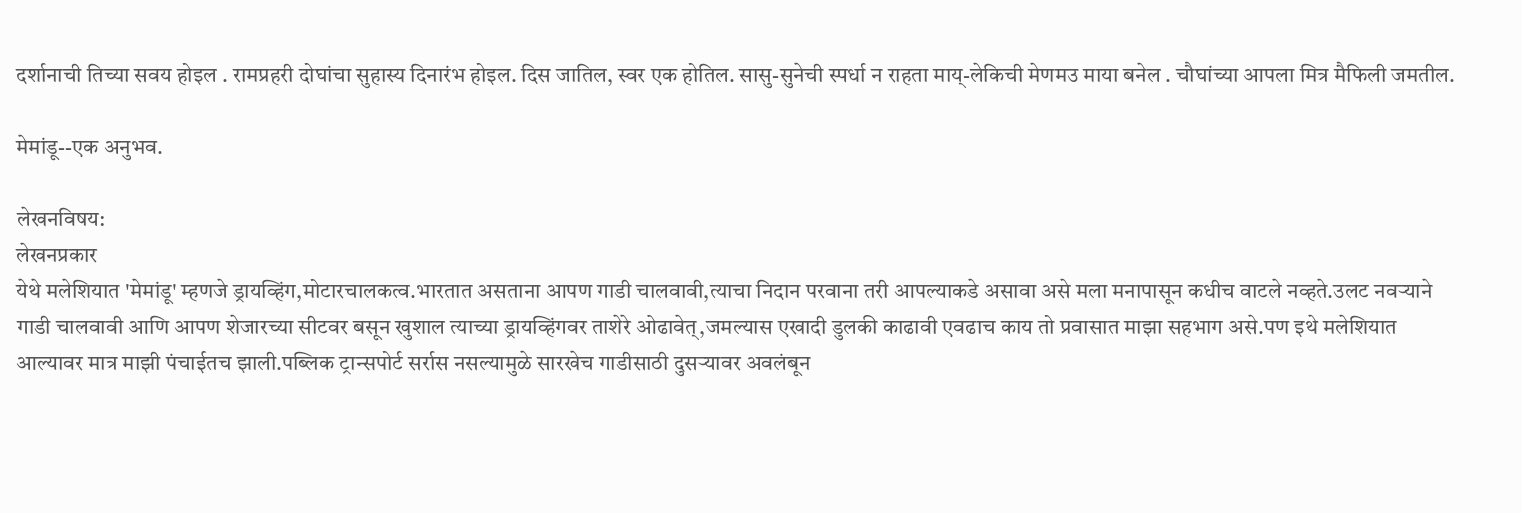दर्शानाची तिच्या सवय होइल . रामप्रहरी दोघांचा सुहास्य दिनारंभ होइल. दिस जातिल, स्वर एक होतिल. सासु-सुनेची स्पर्धा न राहता माय्-लेकिची मेणमउ माया बनेल . चौघांच्या आपला मित्र मैफिली जमतील.

मेमांडू--एक अनुभव.

लेखनविषय:
लेखनप्रकार
येथे मलेशियात 'मेमांडू' म्हणजे ड्रायव्हिंग,मोटारचालकत्व.भारतात असताना आपण गाडी चालवावी,त्याचा निदान परवाना तरी आपल्याकडे असावा असे मला मनापासून कधीच वाटले नव्हते.उलट नवर्‍याने गाडी चालवावी आणि आपण शेजारच्या सीटवर बसून खुशाल त्याच्या ड्रायव्हिंगवर ताशेरे ओढावेत्,जमल्यास एखादी डुलकी काढावी एवढाच काय तो प्रवासात माझा सहभाग असे.पण इथे मलेशियात आल्यावर मात्र माझी पंचाईतच झाली.पब्लिक ट्रान्सपोर्ट सर्रास नसल्यामुळे सारखेच गाडीसाठी दुसर्‍यावर अवलंबून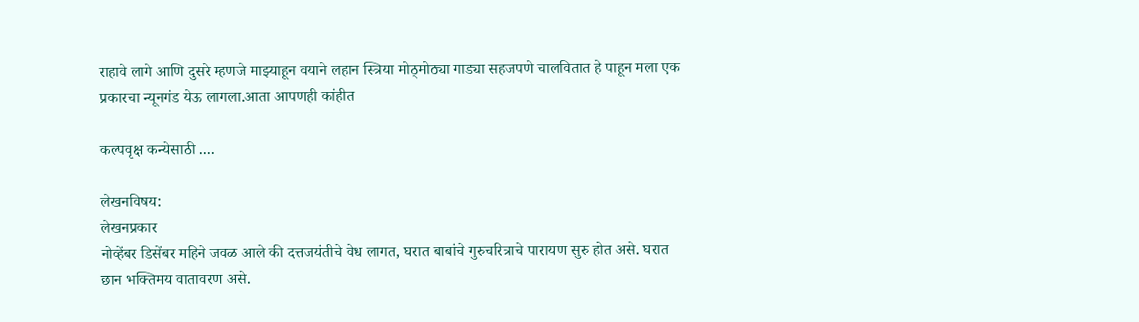राहावे लागे आणि दुसरे म्हणजे माझ्याहून वयाने लहान स्त्रिया मोठ्मोठ्या गाड्या सहजपणे चालवितात हे पाहून मला एक प्रकारचा न्यूनगंड येऊ लागला.आता आपणही कांहीत

कल्पवृक्ष कन्येसाठी ....

लेखनविषय:
लेखनप्रकार
नोव्हेंबर डिसेंबर महिने जवळ आले की दत्तजयंतीचे वेध लागत, घरात बाबांचे गुरुचरित्राचे पारायण सुरु होत असे. घरात छान भक्तिमय वातावरण असे.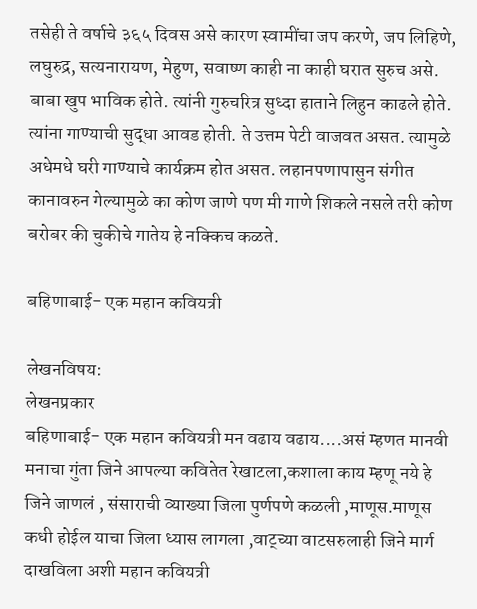तसेही ते वर्षाचे ३६५ दिवस असे कारण स्वामींचा जप करणे, जप लिहिणे, लघुरुद्र, सत्यनारायण, मेहुण, सवाष्ण काही ना काही घरात सुरुच असे. बाबा खुप भाविक होते. त्यांनी गुरुचरित्र सुध्दा हाताने लिहुन काढले होते. त्यांना गाण्याची सुद्धा आवड होती. ते उत्तम पेटी वाजवत असत. त्यामुळे अधेमधे घरी गाण्याचे कार्यक्रम होत असत. लहानपणापासुन संगीत कानावरुन गेल्यामुळे का कोण जाणे पण मी गाणे शिकले नसले तरी कोण बरोबर की चुकीचे गातेय हे नक्किच कळते.

बहिणाबाई- एक महान कवियत्री

लेखनविषय:
लेखनप्रकार
बहिणाबाई- एक महान कवियत्री मन वढाय वढाय....असं म्हणत मानवी मनाचा गुंता जिने आपल्या कवितेत रेखाटला,कशाला काय म्हणू नये हे जिने जाणलं , संसाराची व्याख्या जिला पुर्णपणे कळली ,माणूस.माणूस कधी होईल याचा जिला ध्यास लागला ,वाट्च्या वाटसरुलाही जिने मार्ग दाखविला अशी महान कवियत्री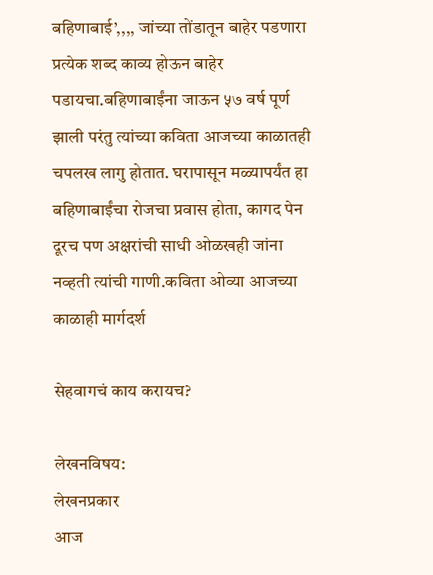बहिणाबाई’,,,, जांच्या तोंडातून बाहेर पडणारा प्रत्येक शब्द काव्य होऊन बाहेर पडायचा.बहिणाबाईंना जाऊन ५७ वर्ष पूर्ण झाली परंतु त्यांच्या कविता आजच्या काळातही चपलख लागु होतात. घरापासून मळ्यापर्यंत हा बहिणाबाईंचा रोजचा प्रवास होता, कागद पेन दूरच पण अक्षरांची साधी ओळखही जांना नव्हती त्यांची गाणी.कविता ओव्या आजच्या काळाही मार्गदर्श

सेहवागचं काय करायच?

लेखनविषय:
लेखनप्रकार
आज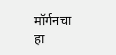मॉर्गनचा हा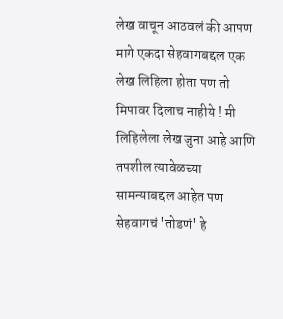लेख वाचून आठवलं की आपण मागे एकदा सेहवागबद्दल एक लेख लिहिला होता पण तो मिपावर दिलाच नाहीये ! मी लिहिलेला लेख जुना आहे आणि तपशील त्यावेळच्या सामन्याबद्दल आहेत पण सेहवागचं 'तोडणं' हे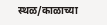स्थळ/काळाच्या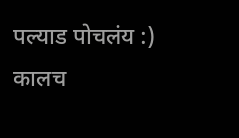पल्याड पोचलंय :) कालच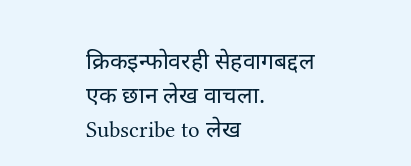क्रिकइन्फोवरही सेहवागबद्दल एक छान लेख वाचला.
Subscribe to लेख